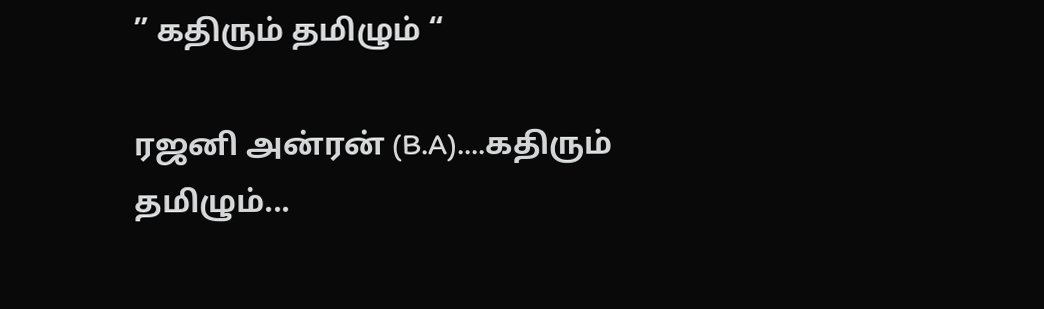” கதிரும் தமிழும் “

ரஜனி அன்ரன் (B.A)....கதிரும் தமிழும்...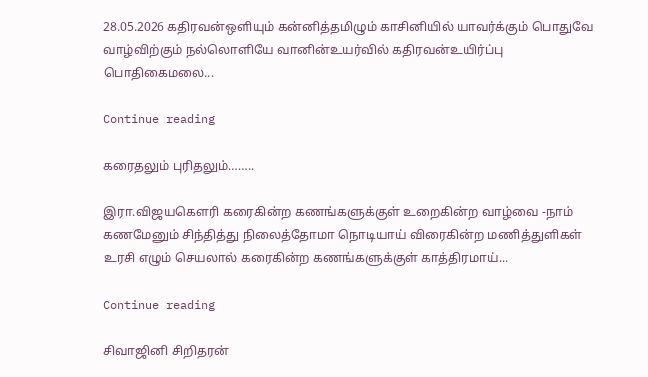28.05.2026 கதிரவன்ஒளியும் கன்னித்தமிழும் காசினியில் யாவர்க்கும் பொதுவே வாழ்விற்கும் நல்லொளியே வானின்உயர்வில் கதிரவன்உயிர்ப்பு பொதிகைமலை...

Continue reading

கரைதலும் புரிதலும்……..

இரா.விஜயகௌரி கரைகின்ற கணங்களுக்குள் உறைகின்ற வாழ்வை -நாம் கணமேனும் சிந்தித்து நிலைத்தோமா நொடியாய் விரைகின்ற மணித்துளிகள் உரசி எழும் செயலால் கரைகின்ற கணங்களுக்குள் காத்திரமாய்...

Continue reading

சிவாஜினி சிறிதரன்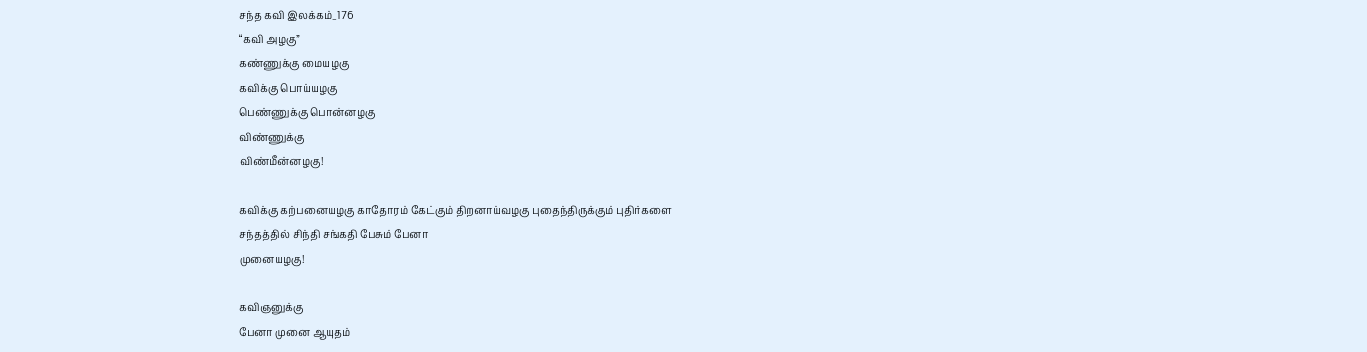சந்த கவி இலக்கம்_176
“கவி அழகு”
கண்ணுக்கு மையழகு
கவிக்கு பொய்யழகு
பெண்ணுக்கு பொன்னழகு
விண்ணுக்கு
விண்மீன்னழகு!

கவிக்கு கற்பனையழகு காதோரம் கேட்கும் திறனாய்வழகு புதைந்திருக்கும் புதிர்களை
சந்தத்தில் சிந்தி சங்கதி பேசும் பேனா
முனையழகு!

கவிஞனுக்கு
பேனா முனை ஆயுதம்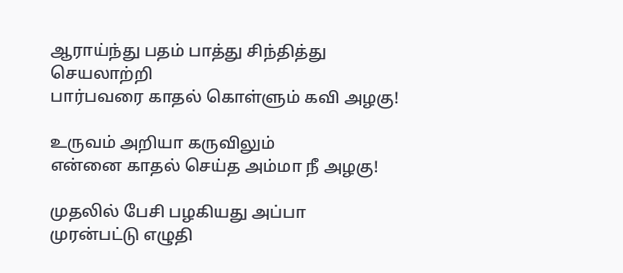ஆராய்ந்து பதம் பாத்து சிந்தித்து செயலாற்றி
பார்பவரை காதல் கொள்ளும் கவி அழகு!

உருவம் அறியா கருவிலும்
என்னை காதல் செய்த அம்மா நீ அழகு!

முதலில் பேசி பழகியது அப்பா
முரன்பட்டு எழுதி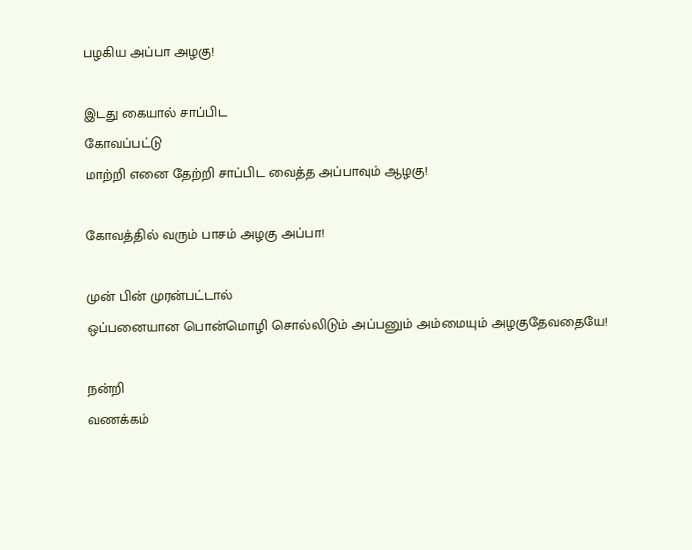பழகிய அப்பா அழகு!

இடது கையால் சாப்பிட
கோவப்பட்டு
மாற்றி எனை தேற்றி சாப்பிட வைத்த அப்பாவும் ஆழகு!

கோவத்தில் வரும் பாசம் அழகு அப்பா!

முன் பின் முரன்பட்டால்
ஒப்பனையான பொன்மொழி சொல்லிடும் அப்பனும் அம்மையும் அழகுதேவதையே!

நன்றி
வணக்கம்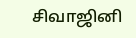சிவாஜினி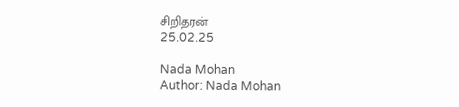சிறிதரன்
25.02.25

Nada Mohan
Author: Nada Mohan